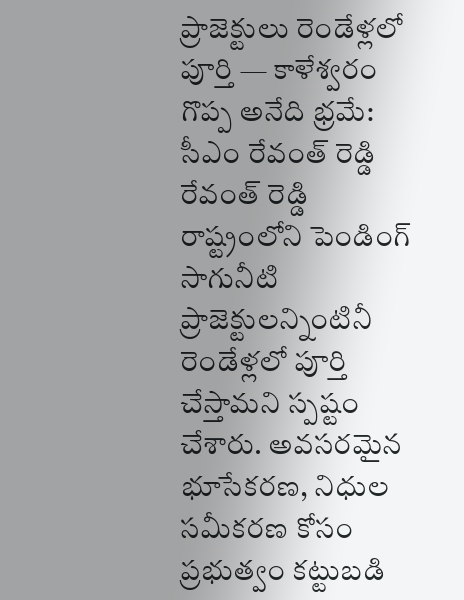ప్రాజెక్టులు రెండేళ్లలో పూర్తి — కాళేశ్వరం గొప్ప అనేది భ్రమే: సీఎం రేవంత్ రెడ్డి
రేవంత్ రెడ్డి రాష్ట్రంలోని పెండింగ్ సాగునీటి ప్రాజెక్టులన్నింటినీ రెండేళ్లలో పూర్తి చేస్తామని స్పష్టం చేశారు. అవసరమైన భూసేకరణ, నిధుల సమీకరణ కోసం ప్రభుత్వం కట్టుబడి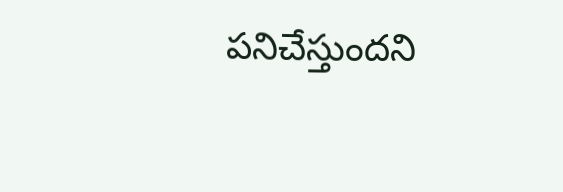పనిచేస్తుందని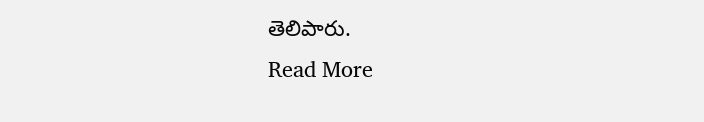తెలిపారు.
Read More